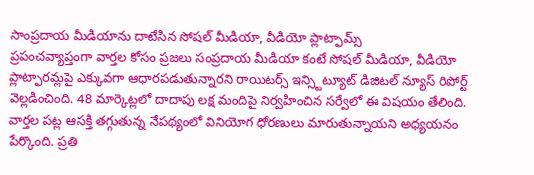సాంప్రదాయ మీడియాను దాటేసిన సోషల్ మీడియా, వీడియో ప్లాట్ఫామ్స్
ప్రపంచవ్యాప్తంగా వార్తల కోసం ప్రజలు సంప్రదాయ మీడియా కంటే సోషల్ మీడియా, వీడియో ప్లాట్ఫారమ్లపై ఎక్కువగా ఆధారపడుతున్నారని రాయిటర్స్ ఇన్స్టిట్యూట్ డిజిటల్ న్యూస్ రిపోర్ట్ వెల్లడించింది. 48 మార్కెట్లలో దాదాపు లక్ష మందిపై నిర్వహించిన సర్వేలో ఈ విషయం తేలింది. వార్తల పట్ల ఆసక్తి తగ్గుతున్న నేపథ్యంలో వినియోగ ధోరణులు మారుతున్నాయని అధ్యయనం పేర్కొంది. ప్రతి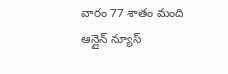వారం 77 శాతం మంది ఆన్లైన్ న్యూస్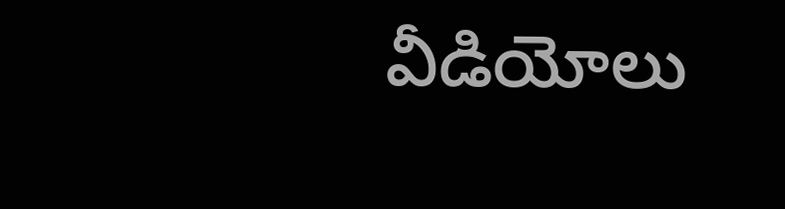వీడియోలు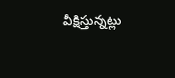వీక్షిస్తున్నట్లు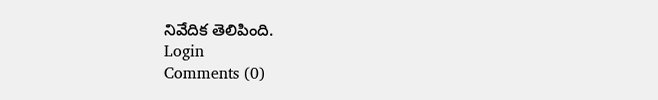నివేదిక తెలిపింది.
Login
Comments (0)